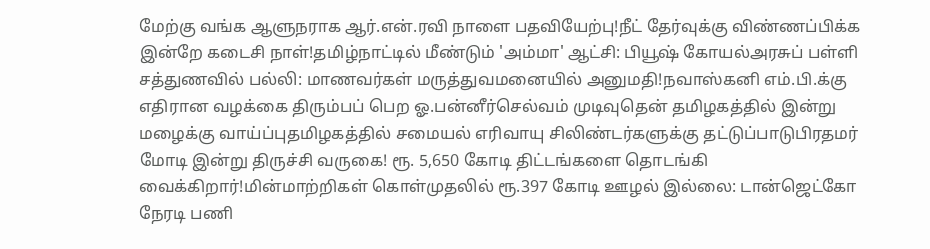மேற்கு வங்க ஆளுநராக ஆர்.என்.ரவி நாளை பதவியேற்பு!நீட் தேர்வுக்கு விண்ணப்பிக்க இன்றே கடைசி நாள்!தமிழ்நாட்டில் மீண்டும் 'அம்மா' ஆட்சி: பியூஷ் கோயல்அரசுப் பள்ளி சத்துணவில் பல்லி: மாணவர்கள் மருத்துவமனையில் அனுமதி!நவாஸ்கனி எம்.பி.க்கு எதிரான வழக்கை திரும்பப் பெற ஓ.பன்னீர்செல்வம் முடிவுதென் தமிழகத்தில் இன்று மழைக்கு வாய்ப்புதமிழகத்தில் சமையல் எரிவாயு சிலிண்டர்களுக்கு தட்டுப்பாடுபிரதமர் மோடி இன்று திருச்சி வருகை! ரூ. 5,650 கோடி திட்டங்களை தொடங்கி வைக்கிறார்!மின்மாற்றிகள் கொள்முதலில் ரூ.397 கோடி ஊழல் இல்லை: டான்ஜெட்கோ நேரடி பணி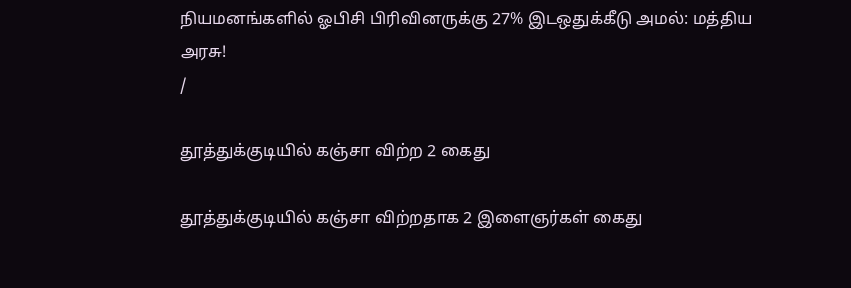நியமனங்களில் ஓபிசி பிரிவினருக்கு 27% இடஒதுக்கீடு அமல்: மத்திய அரசு!
/

தூத்துக்குடியில் கஞ்சா விற்ற 2 கைது

தூத்துக்குடியில் கஞ்சா விற்றதாக 2 இளைஞர்கள் கைது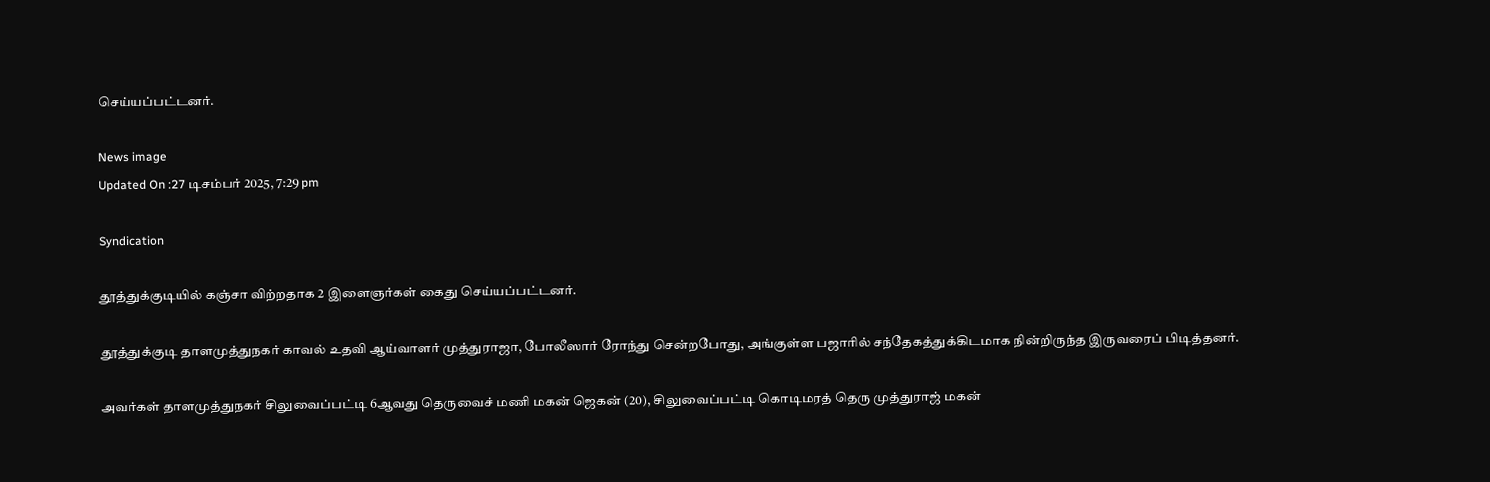செய்யப்பட்டனர்.

News image
Updated On :27 டிசம்பர் 2025, 7:29 pm

Syndication

தூத்துக்குடியில் கஞ்சா விற்றதாக 2 இளைஞர்கள் கைது செய்யப்பட்டனர்.

தூத்துக்குடி தாளமுத்துநகர் காவல் உதவி ஆய்வாளர் முத்துராஜா, போலீஸார் ரோந்து சென்றபோது, அங்குள்ள பஜாரில் சந்தேகத்துக்கிடமாக நின்றிருந்த இருவரைப் பிடித்தனர்.

அவர்கள் தாளமுத்துநகர் சிலுவைப்பட்டி 6ஆவது தெருவைச் மணி மகன் ஜெகன் (20), சிலுவைப்பட்டி கொடிமரத் தெரு முத்துராஜ் மகன்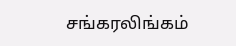சங்கரலிங்கம்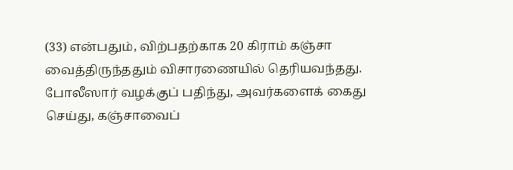(33) என்பதும், விற்பதற்காக 20 கிராம் கஞ்சா வைத்திருந்ததும் விசாரணையில் தெரியவந்தது. போலீஸார் வழக்குப் பதிந்து, அவர்களைக் கைது செய்து, கஞ்சாவைப்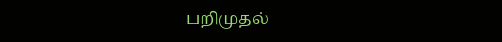பறிமுதல்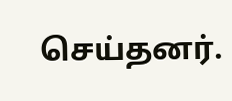செய்தனர்.